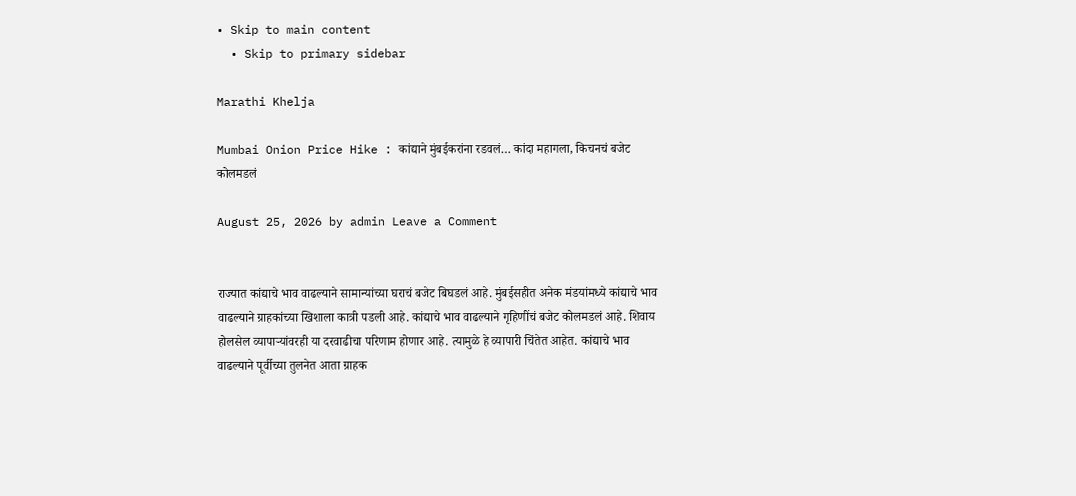• Skip to main content
  • Skip to primary sidebar

Marathi Khelja

Mumbai Onion Price Hike : कांद्याने मुंबईकरांना रडवलं… कांदा महागला, किचनचं बजेट कोलमडलं

August 25, 2026 by admin Leave a Comment


राज्यात कांद्याचे भाव वाढल्याने सामान्यांच्या घराचं बजेट बिघडलं आहे. मुंबईसहीत अनेक मंडयांमध्ये कांद्याचे भाव वाढल्याने ग्राहकांच्या खिशाला कात्री पडली आहे. कांद्याचे भाव वाढल्याने गृहिणींचं बजेट कोलमडलं आहे. शिवाय होलसेल व्यापाऱ्यांवरही या दरवाढीचा परिणाम होणार आहे. त्यामुळे हे व्यापारी चिंतेत आहेत. कांद्याचे भाव वाढल्याने पूर्वीच्या तुलनेत आता ग्राहक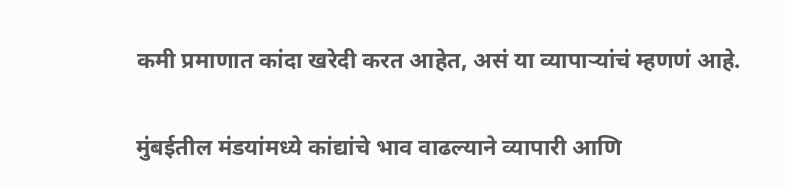कमी प्रमाणात कांदा खरेदी करत आहेत, असं या व्यापाऱ्यांचं म्हणणं आहे.

मुंबईतील मंडयांमध्ये कांद्यांचे भाव वाढल्याने व्यापारी आणि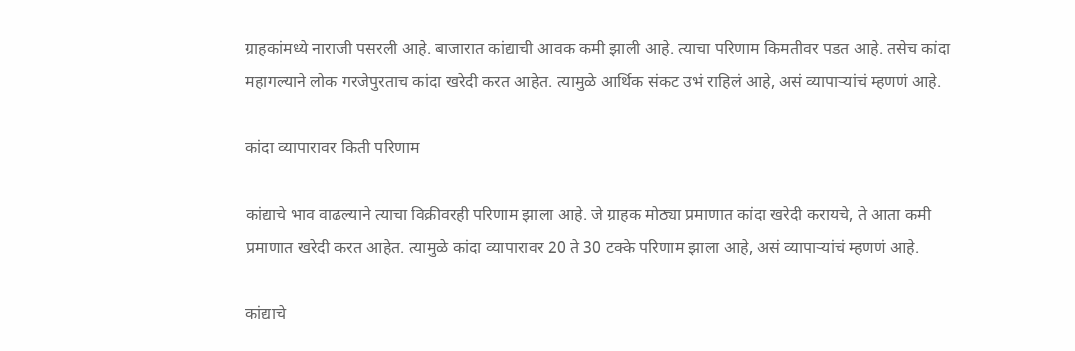ग्राहकांमध्ये नाराजी पसरली आहे. बाजारात कांद्याची आवक कमी झाली आहे. त्याचा परिणाम किमतीवर पडत आहे. तसेच कांदा महागल्याने लोक गरजेपुरताच कांदा खरेदी करत आहेत. त्यामुळे आर्थिक संकट उभं राहिलं आहे, असं व्यापाऱ्यांचं म्हणणं आहे.

कांदा व्यापारावर किती परिणाम

कांद्याचे भाव वाढल्याने त्याचा विक्रीवरही परिणाम झाला आहे. जे ग्राहक मोठ्या प्रमाणात कांदा खरेदी करायचे, ते आता कमी प्रमाणात खरेदी करत आहेत. त्यामुळे कांदा व्यापारावर 20 ते 30 टक्के परिणाम झाला आहे, असं व्यापाऱ्यांचं म्हणणं आहे.

कांद्याचे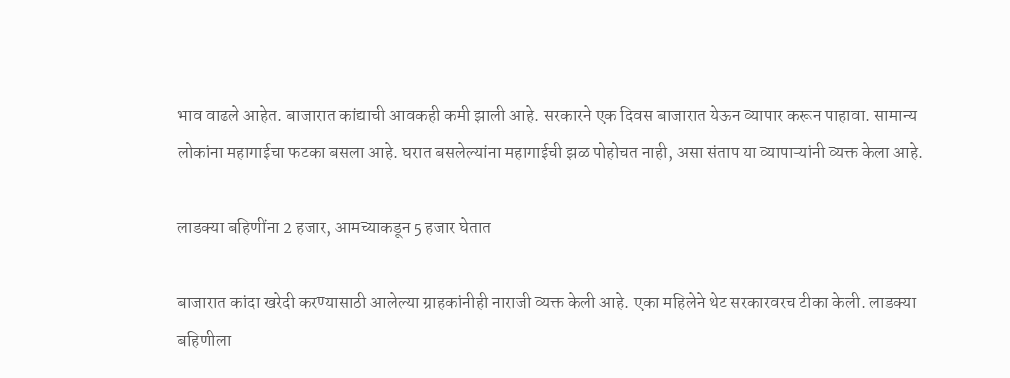भाव वाढले आहेत. बाजारात कांद्याची आवकही कमी झाली आहे. सरकारने एक दिवस बाजारात येऊन व्यापार करून पाहावा. सामान्य लोकांना महागाईचा फटका बसला आहे. घरात बसलेल्यांना महागाईची झळ पोहोचत नाही, असा संताप या व्यापाऱ्यांनी व्यक्त केला आहे.

लाडक्या बहिणींना 2 हजार, आमच्याकडून 5 हजार घेतात

बाजारात कांदा खरेदी करण्यासाठी आलेल्या ग्राहकांनीही नाराजी व्यक्त केली आहे. एका महिलेने थेट सरकारवरच टीका केली. लाडक्या बहिणीला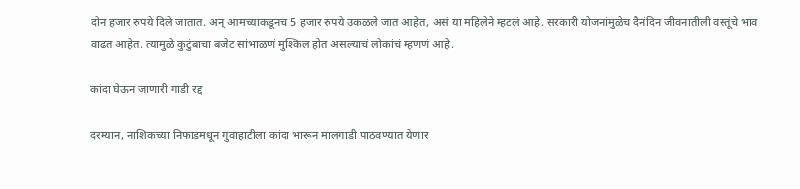दोन हजार रुपये दिले जातात. अन् आमच्याकडूनच 5 हजार रुपये उकळले जात आहेत, असं या महिलेने म्हटलं आहे. सरकारी योजनांमुळेच दैनंदिन जीवनातीली वस्तूंचे भाव वाढत आहेत. त्यामुळे कुटुंबाचा बजेट सांभाळणं मुश्किल होत असल्याचं लोकांचं म्हणणं आहे.

कांदा घेऊन जाणारी गाडी रद्द

दरम्यान, नाशिकच्या निफाडमधून गुवाहाटीला कांदा भारून मालगाडी पाठवण्यात येणार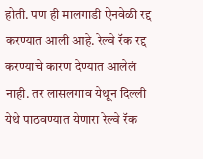होती. पण ही मालगाडी ऐनवेळी रद्द करण्यात आली आहे. रेल्वे रॅक रद्द करण्याचे कारण देण्यात आलेलं नाही. तर लासलगाव येथून दिल्ली येथे पाठवण्यात येणारा रेल्वे रॅक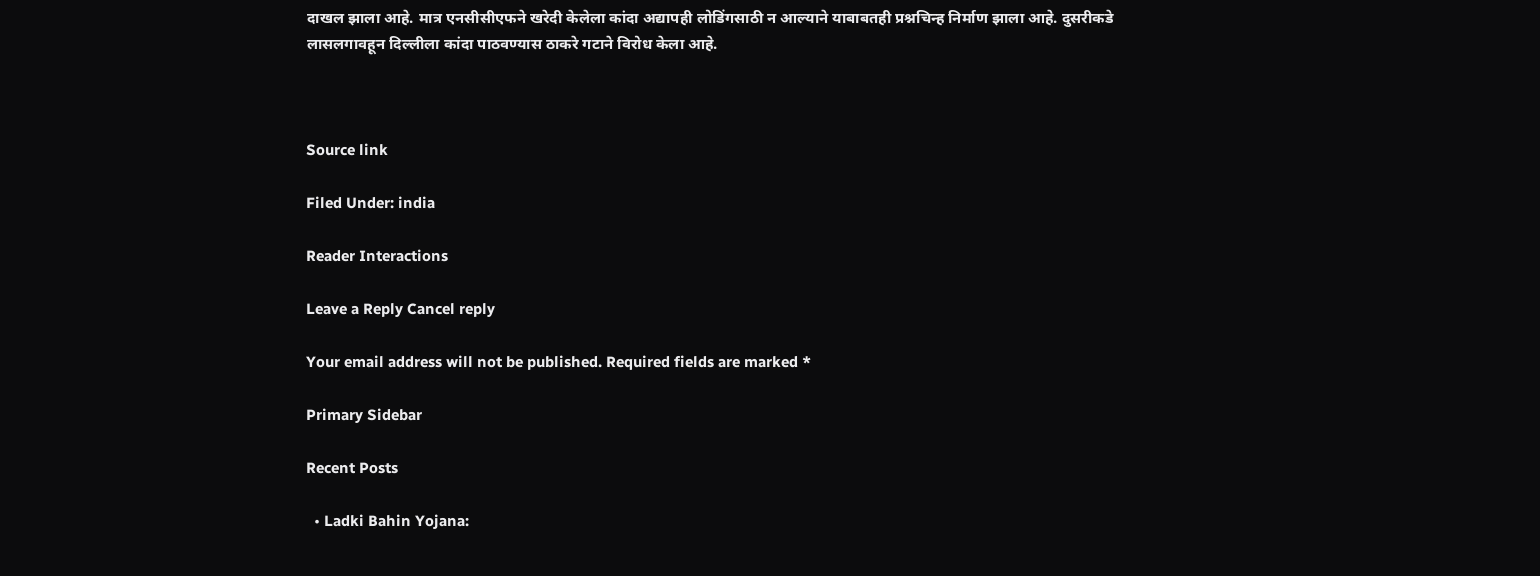दाखल झाला आहे. मात्र एनसीसीएफने खरेदी केलेला कांदा अद्यापही लोडिंगसाठी न आल्याने याबाबतही प्रश्नचिन्ह निर्माण झाला आहे. दुसरीकडे लासलगावहून दिल्लीला कांदा पाठवण्यास ठाकरे गटाने विरोध केला आहे.



Source link

Filed Under: india

Reader Interactions

Leave a Reply Cancel reply

Your email address will not be published. Required fields are marked *

Primary Sidebar

Recent Posts

  • Ladki Bahin Yojana: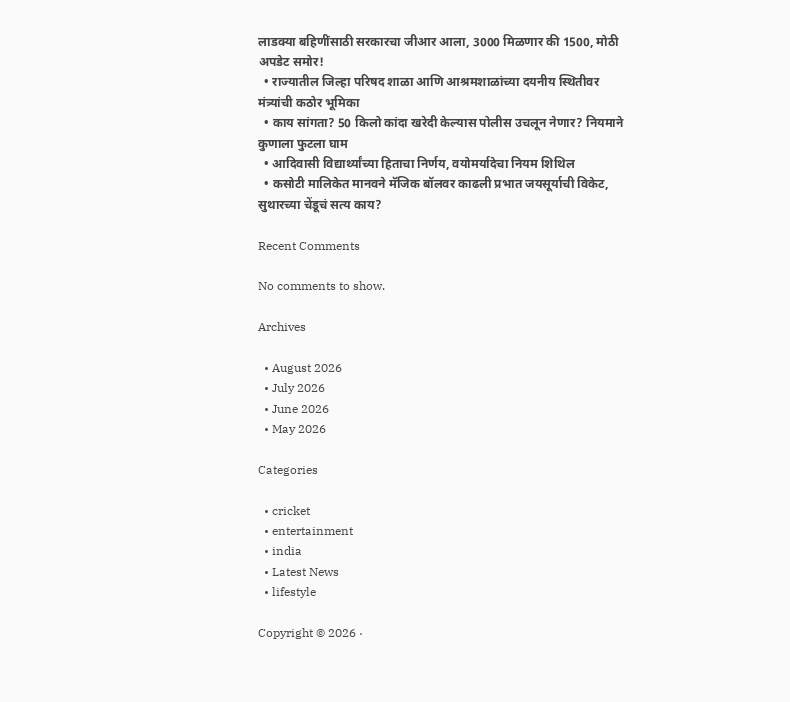लाडक्या बहिणींसाठी सरकारचा जीआर आला, 3000 मिळणार की 1500, मोठी अपडेट समोर!
  • राज्यातील जिल्हा परिषद शाळा आणि आश्रमशाळांच्या दयनीय स्थितीवर मंत्र्यांची कठोर भूमिका
  • काय सांगता? 50 किलो कांदा खरेदी केल्यास पोलीस उचलून नेणार? नियमाने कुणाला फुटला घाम
  • आदिवासी विद्यार्थ्यांच्या हिताचा निर्णय, वयोमर्यादेचा नियम शिथिल
  • कसोटी मालिकेत मानवने मॅजिक बॉलवर काढली प्रभात जयसूर्याची विकेट, सुथारच्या चेंडूचं सत्य काय?

Recent Comments

No comments to show.

Archives

  • August 2026
  • July 2026
  • June 2026
  • May 2026

Categories

  • cricket
  • entertainment
  • india
  • Latest News
  • lifestyle

Copyright © 2026 ·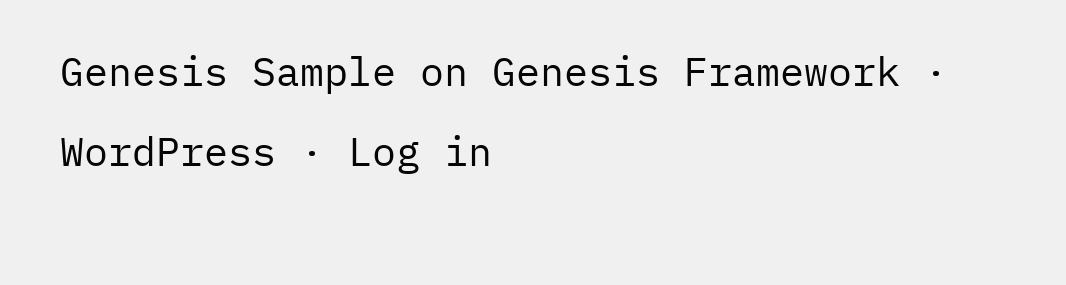Genesis Sample on Genesis Framework · WordPress · Log in